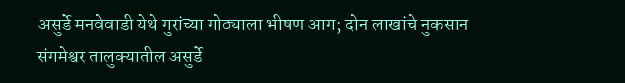असुर्डे मनवेवाडी येथे गुरांच्या गोठ्याला भीषण आग; दोन लाखांचे नुकसान
संगमेश्वर तालुक्यातील असुर्डे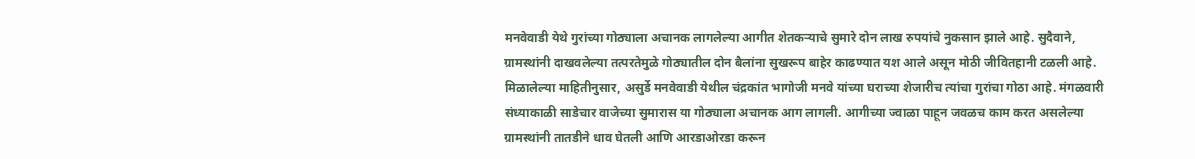मनवेवाडी येथे गुरांच्या गोठ्याला अचानक लागलेल्या आगीत शेतकऱ्याचे सुमारे दोन लाख रुपयांचे नुकसान झाले आहे. सुदैवाने, ग्रामस्थांनी दाखवलेल्या तत्परतेमुळे गोठ्यातील दोन बैलांना सुखरूप बाहेर काढण्यात यश आले असून मोठी जीवितहानी टळली आहे.
मिळालेल्या माहितीनुसार, असुर्डे मनवेवाडी येथील चंद्रकांत भागोजी मनवे यांच्या घराच्या शेजारीच त्यांचा गुरांचा गोठा आहे. मंगळवारी संध्याकाळी साडेचार वाजेच्या सुमारास या गोठ्याला अचानक आग लागली. आगीच्या ज्वाळा पाहून जवळच काम करत असलेल्या ग्रामस्थांनी तातडीने धाव घेतली आणि आरडाओरडा करून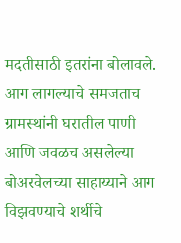मदतीसाठी इतरांना बोलावले.
आग लागल्याचे समजताच ग्रामस्थांनी घरातील पाणी आणि जवळच असलेल्या बोअरवेलच्या साहाय्याने आग विझवण्याचे शर्थीचे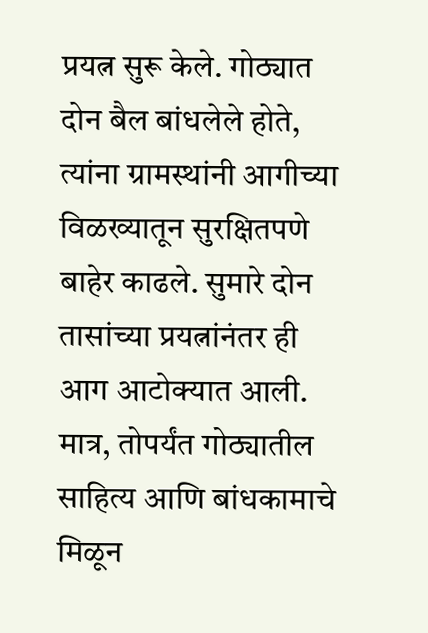प्रयत्न सुरू केले. गोठ्यात दोन बैल बांधलेले होते, त्यांना ग्रामस्थांनी आगीच्या विळख्यातून सुरक्षितपणे बाहेर काढले. सुमारे दोन तासांच्या प्रयत्नांनंतर ही आग आटोक्यात आली. मात्र, तोपर्यंत गोठ्यातील साहित्य आणि बांधकामाचे मिळून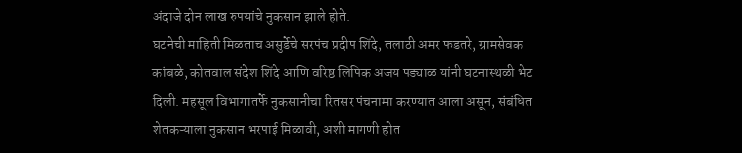अंदाजे दोन लाख रुपयांचे नुकसान झाले होते.
घटनेची माहिती मिळताच असुर्डेचे सरपंच प्रदीप शिंदे, तलाठी अमर फडतरे, ग्रामसेवक कांबळे, कोतवाल संदेश शिंदे आणि वरिष्ठ लिपिक अजय पड्याळ यांनी घटनास्थळी भेट दिली. महसूल विभागातर्फे नुकसानीचा रितसर पंचनामा करण्यात आला असून, संबंधित शेतकऱ्याला नुकसान भरपाई मिळावी, अशी मागणी होत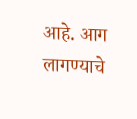आहे. आग लागण्याचे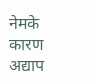नेमके कारण अद्याप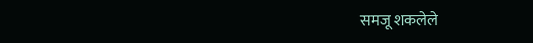समजू शकलेले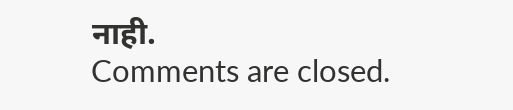नाही.
Comments are closed.